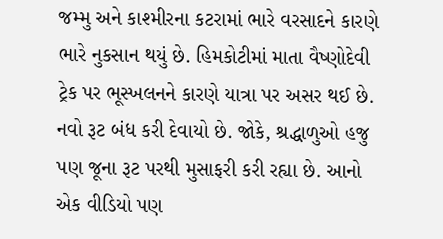જમ્મુ અને કાશ્મીરના કટરામાં ભારે વરસાદને કારણે ભારે નુકસાન થયું છે. હિમકોટીમાં માતા વૈષ્ણોદેવી ટ્રેક પર ભૂસ્ખલનને કારણે યાત્રા પર અસર થઈ છે. નવો રૂટ બંધ કરી દેવાયો છે. જોકે, શ્રદ્ધાળુઓ હજુ પણ જૂના રૂટ પરથી મુસાફરી કરી રહ્યા છે. આનો એક વીડિયો પણ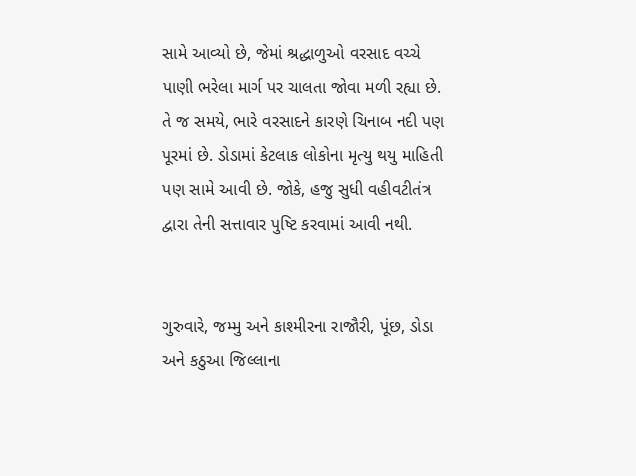સામે આવ્યો છે, જેમાં શ્રદ્ધાળુઓ વરસાદ વચ્ચે પાણી ભરેલા માર્ગ પર ચાલતા જોવા મળી રહ્યા છે. તે જ સમયે, ભારે વરસાદને કારણે ચિનાબ નદી પણ પૂરમાં છે. ડોડામાં કેટલાક લોકોના મૃત્યુ થયુ માહિતી પણ સામે આવી છે. જોકે, હજુ સુધી વહીવટીતંત્ર દ્વારા તેની સત્તાવાર પુષ્ટિ કરવામાં આવી નથી.


ગુરુવારે, જમ્મુ અને કાશ્મીરના રાજૌરી, પૂંછ, ડોડા અને કઠુઆ જિલ્લાના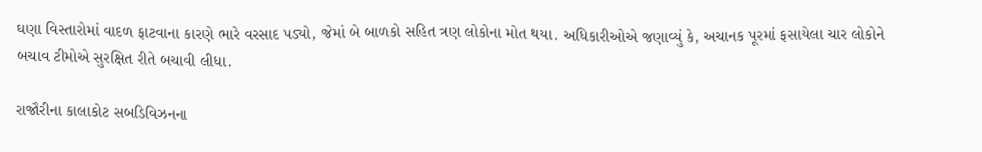ઘણા વિસ્તારોમાં વાદળ ફાટવાના કારણે ભારે વરસાદ પડ્યો, જેમાં બે બાળકો સહિત ત્રણ લોકોના મોત થયા. અધિકારીઓએ જણાવ્યું કે, અચાનક પૂરમાં ફસાયેલા ચાર લોકોને બચાવ ટીમોએ સુરક્ષિત રીતે બચાવી લીધા.

રાજૌરીના કાલાકોટ સબડિવિઝનના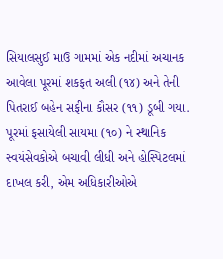સિયાલસુઈ માઉ ગામમાં એક નદીમાં અચાનક આવેલા પૂરમાં શકફત અલી (૧૪) અને તેની પિતરાઈ બહેન સફીના કૌસર (૧૧) ડૂબી ગયા. પૂરમાં ફસાયેલી સાયમા (૧૦) ને સ્થાનિક સ્વયંસેવકોએ બચાવી લીધી અને હોસ્પિટલમાં દાખલ કરી, એમ અધિકારીઓએ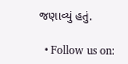જણાવ્યું હતું.

  • Follow us on: